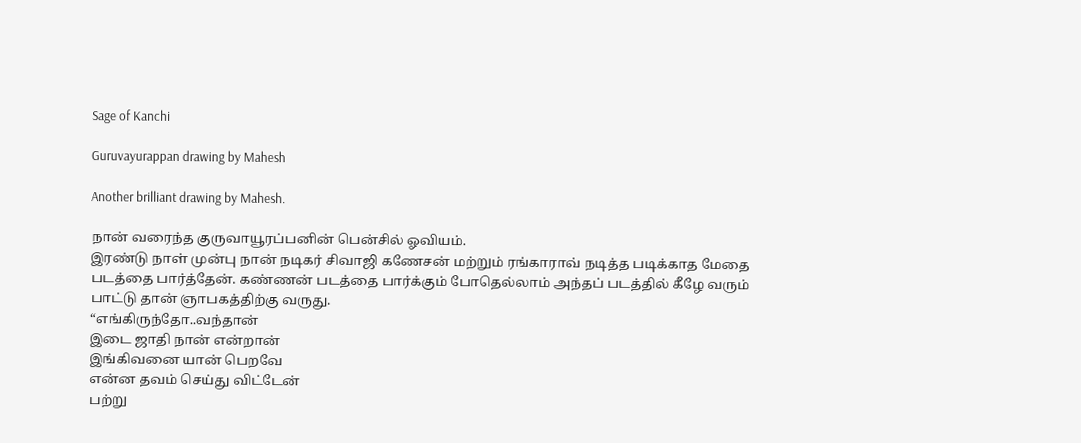Sage of Kanchi

Guruvayurappan drawing by Mahesh

Another brilliant drawing by Mahesh.

நான் வரைந்த குருவாயூரப்பனின் பென்சில் ஓவியம்.
இரண்டு நாள் முன்பு நான் நடிகர் சிவாஜி கணேசன் மற்றும் ரங்காராவ் நடித்த படிக்காத மேதை படத்தை பார்த்தேன். கண்ணன் படத்தை பார்க்கும் போதெல்லாம் அந்தப் படத்தில் கீழே வரும் பாட்டு தான் ஞாபகத்திற்கு வருது.
“எங்கிருந்தோ..வந்தான்
இடை ஜாதி நான் என்றான்
இங்கிவனை யான் பெறவே
என்ன தவம் செய்து விட்டேன்
பற்று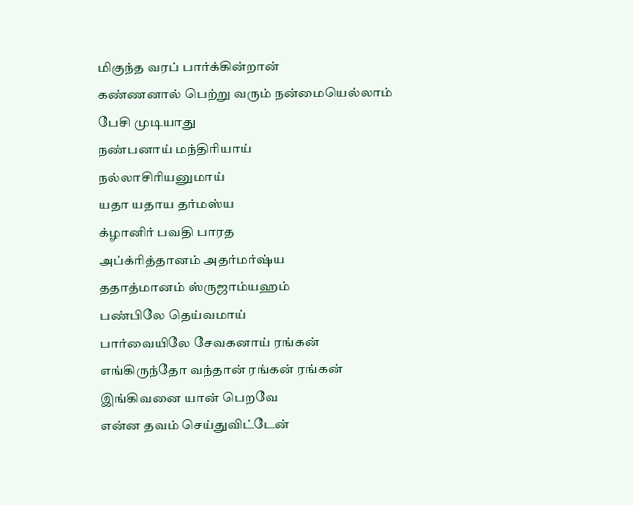மிகுந்த வரப் பார்க்கின்றான்
கண்ணனால் பெற்று வரும் நன்மையெல்லாம்
பேசி முடியாது
நண்பனாய் மந்திரியாய்
நல்லாசிரியனுமாய்
யதா யதாய தர்மஸ்ய
க்ழானிர் பவதி பாரத
அப்க்ரித்தானம் அதர்மர்ஷ்ய
ததாத்மானம் ஸ்ருஜாம்யஹம்
பண்பிலே தெய்வமாய்
பார்வையிலே சேவகனாய் ரங்கன்
எங்கிருந்தோ வந்தான் ரங்கன் ரங்கன்
இங்கிவனை யான் பெறவே
என்ன தவம் செய்துவிட்டேன்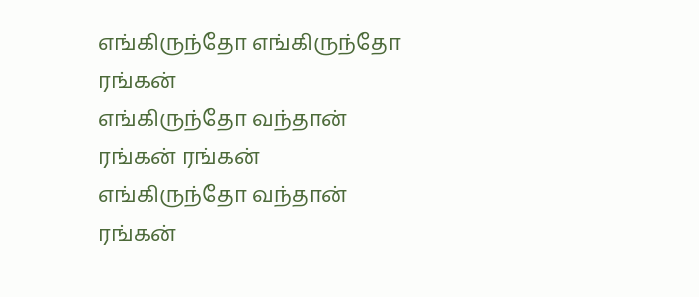எங்கிருந்தோ எங்கிருந்தோ ரங்கன்
எங்கிருந்தோ வந்தான் ரங்கன் ரங்கன்
எங்கிருந்தோ வந்தான் ரங்கன்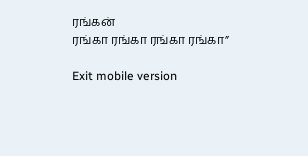ரங்கன்
ரங்கா ரங்கா ரங்கா ரங்கா”

Exit mobile version